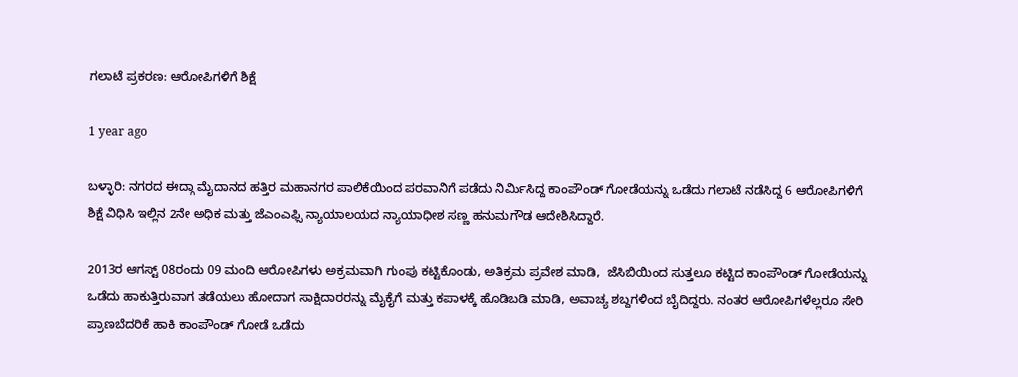ಗಲಾಟೆ ಪ್ರಕರಣ: ಆರೋಪಿಗಳಿಗೆ ಶಿಕ್ಷೆ

1 year ago

ಬಳ್ಳಾರಿ: ನಗರದ ಈದ್ಗಾ ಮೈದಾನದ ಹತ್ತಿರ ಮಹಾನಗರ ಪಾಲಿಕೆಯಿಂದ ಪರವಾನಿಗೆ ಪಡೆದು ನಿರ್ಮಿಸಿದ್ದ ಕಾಂಪೌಂಡ್ ಗೋಡೆಯನ್ನು ಒಡೆದು ಗಲಾಟೆ ನಡೆಸಿದ್ದ 6 ಆರೋಪಿಗಳಿಗೆ ಶಿಕ್ಷೆ ವಿಧಿಸಿ ಇಲ್ಲಿನ 2ನೇ ಅಧಿಕ ಮತ್ತು ಜೆಎಂಎಫ್ಸಿ ನ್ಯಾಯಾಲಯದ ನ್ಯಾಯಾಧೀಶ ಸಣ್ಣ ಹನುಮಗೌಡ ಆದೇಶಿಸಿದ್ದಾರೆ.

2013ರ ಆಗಸ್ಟ್ 08ರಂದು 09 ಮಂದಿ ಆರೋಪಿಗಳು ಅಕ್ರಮವಾಗಿ ಗುಂಪು ಕಟ್ಟಿಕೊಂಡು, ಅತಿಕ್ರಮ ಪ್ರವೇಶ ಮಾಡಿ,  ಜೆಸಿಬಿಯಿಂದ ಸುತ್ತಲೂ ಕಟ್ಟಿದ ಕಾಂಪೌಂಡ್ ಗೋಡೆಯನ್ನು ಒಡೆದು ಹಾಕುತ್ತಿರುವಾಗ ತಡೆಯಲು ಹೋದಾಗ ಸಾಕ್ಷಿದಾರರನ್ನು ಮೈಕೈಗೆ ಮತ್ತು ಕಪಾಳಕ್ಕೆ ಹೊಡಿಬಡಿ ಮಾಡಿ, ಅವಾಚ್ಯ ಶಬ್ದಗಳಿಂದ ಬೈದಿದ್ದರು. ನಂತರ ಆರೋಪಿಗಳೆಲ್ಲರೂ ಸೇರಿ ಪ್ರಾಣಬೆದರಿಕೆ ಹಾಕಿ ಕಾಂಪೌಂಡ್ ಗೋಡೆ ಒಡೆದು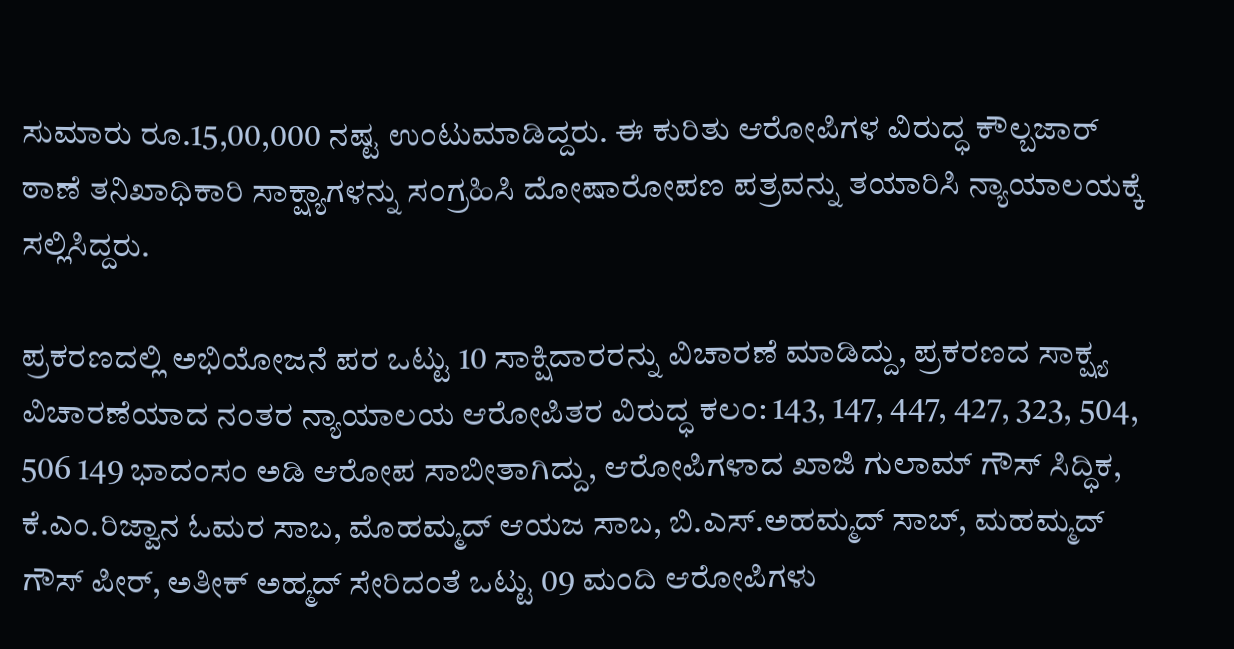ಸುಮಾರು ರೂ.15,00,000 ನಷ್ಟ ಉಂಟುಮಾಡಿದ್ದರು. ಈ ಕುರಿತು ಆರೋಪಿಗಳ ವಿರುದ್ಧ ಕೌಲ್ಬಜಾರ್ ಠಾಣೆ ತನಿಖಾಧಿಕಾರಿ ಸಾಕ್ಷ್ಯಾಗಳನ್ನು ಸಂಗ್ರಹಿಸಿ ದೋಷಾರೋಪಣ ಪತ್ರವನ್ನು ತಯಾರಿಸಿ ನ್ಯಾಯಾಲಯಕ್ಕೆ ಸಲ್ಲಿಸಿದ್ದರು.

ಪ್ರಕರಣದಲ್ಲಿ ಅಭಿಯೋಜನೆ ಪರ ಒಟ್ಟು 10 ಸಾಕ್ಷಿದಾರರನ್ನು ವಿಚಾರಣೆ ಮಾಡಿದ್ದು, ಪ್ರಕರಣದ ಸಾಕ್ಷ್ಯ ವಿಚಾರಣೆಯಾದ ನಂತರ ನ್ಯಾಯಾಲಯ ಆರೋಪಿತರ ವಿರುದ್ಧ ಕಲಂ: 143, 147, 447, 427, 323, 504, 506 149 ಭಾದಂಸಂ ಅಡಿ ಆರೋಪ ಸಾಬೀತಾಗಿದ್ದು, ಆರೋಪಿಗಳಾದ ಖಾಜಿ ಗುಲಾಮ್ ಗೌಸ್ ಸಿದ್ಧಿಕ, ಕೆ.ಎಂ.ರಿಜ್ವಾನ ಓಮರ ಸಾಬ, ಮೊಹಮ್ಮದ್ ಆಯಜ ಸಾಬ, ಬಿ.ಎಸ್.ಅಹಮ್ಮದ್ ಸಾಬ್, ಮಹಮ್ಮದ್ ಗೌಸ್ ಪೀರ್, ಅತೀಕ್ ಅಹ್ಮದ್ ಸೇರಿದಂತೆ ಒಟ್ಟು 09 ಮಂದಿ ಆರೋಪಿಗಳು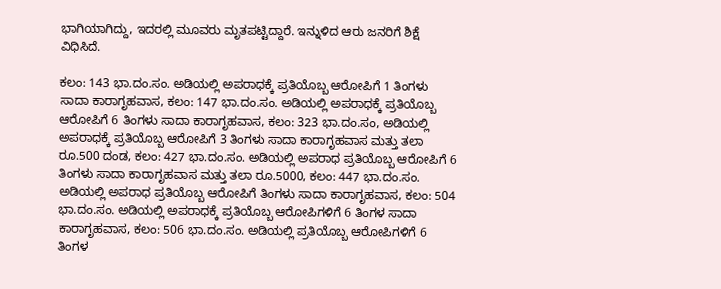ಭಾಗಿಯಾಗಿದ್ದು, ಇದರಲ್ಲಿ ಮೂವರು ಮೃತಪಟ್ಟಿದ್ದಾರೆ. ಇನ್ನುಳಿದ ಆರು ಜನರಿಗೆ ಶಿಕ್ಷೆ ವಿಧಿಸಿದೆ.

ಕಲಂ: 143 ಭಾ.ದಂ.ಸಂ. ಅಡಿಯಲ್ಲಿ ಅಪರಾಧಕ್ಕೆ ಪ್ರತಿಯೊಬ್ಬ ಆರೋಪಿಗೆ 1 ತಿಂಗಳು ಸಾದಾ ಕಾರಾಗೃಹವಾಸ, ಕಲಂ: 147 ಭಾ.ದಂ.ಸಂ. ಅಡಿಯಲ್ಲಿ ಅಪರಾಧಕ್ಕೆ ಪ್ರತಿಯೊಬ್ಬ ಆರೋಪಿಗೆ 6 ತಿಂಗಳು ಸಾದಾ ಕಾರಾಗೃಹವಾಸ, ಕಲಂ: 323 ಭಾ.ದಂ.ಸಂ, ಅಡಿಯಲ್ಲಿ ಅಪರಾಧಕ್ಕೆ ಪ್ರತಿಯೊಬ್ಬ ಆರೋಪಿಗೆ 3 ತಿಂಗಳು ಸಾದಾ ಕಾರಾಗೃಹವಾಸ ಮತ್ತು ತಲಾ ರೂ.500 ದಂಡ, ಕಲಂ: 427 ಭಾ.ದಂ.ಸಂ. ಅಡಿಯಲ್ಲಿ ಅಪರಾಧ ಪ್ರತಿಯೊಬ್ಬ ಆರೋಪಿಗೆ 6 ತಿಂಗಳು ಸಾದಾ ಕಾರಾಗೃಹವಾಸ ಮತ್ತು ತಲಾ ರೂ.5000, ಕಲಂ: 447 ಭಾ.ದಂ.ಸಂ. ಅಡಿಯಲ್ಲಿ ಅಪರಾಧ ಪ್ರತಿಯೊಬ್ಬ ಆರೋಪಿಗೆ ತಿಂಗಳು ಸಾದಾ ಕಾರಾಗೃಹವಾಸ, ಕಲಂ: 504 ಭಾ.ದಂ.ಸಂ. ಅಡಿಯಲ್ಲಿ ಅಪರಾಧಕ್ಕೆ ಪ್ರತಿಯೊಬ್ಬ ಆರೋಪಿಗಳಿಗೆ 6 ತಿಂಗಳ ಸಾದಾ ಕಾರಾಗೃಹವಾಸ, ಕಲಂ: 506 ಭಾ.ದಂ.ಸಂ. ಅಡಿಯಲ್ಲಿ ಪ್ರತಿಯೊಬ್ಬ ಆರೋಪಿಗಳಿಗೆ 6 ತಿಂಗಳ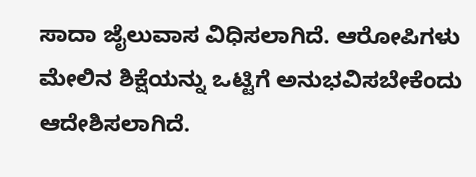ಸಾದಾ ಜೈಲುವಾಸ ವಿಧಿಸಲಾಗಿದೆ. ಆರೋಪಿಗಳು ಮೇಲಿನ ಶಿಕ್ಷೆಯನ್ನು ಒಟ್ಟಿಗೆ ಅನುಭವಿಸಬೇಕೆಂದು ಆದೇಶಿಸಲಾಗಿದೆ.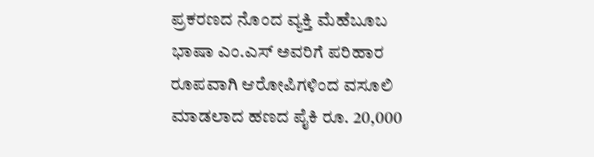ಪ್ರಕರಣದ ನೊಂದ ವ್ಯಕ್ತಿ ಮೆಹೆಬೂಬ ಭಾಷಾ ಎಂ.ಎಸ್ ಅವರಿಗೆ ಪರಿಹಾರ ರೂಪವಾಗಿ ಆರೋಪಿಗಳಿಂದ ವಸೂಲಿ ಮಾಡಲಾದ ಹಣದ ಪೈಕಿ ರೂ. 20,000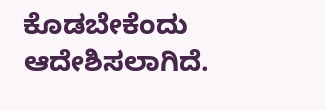ಕೊಡಬೇಕೆಂದು ಆದೇಶಿಸಲಾಗಿದೆ.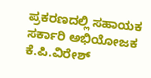ಪ್ರಕರಣದಲ್ಲಿ ಸಹಾಯಕ ಸರ್ಕಾರಿ ಅಭಿಯೋಜಕ ಕೆ.ಪಿ.ವಿರೇಶ್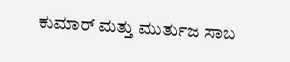ಕುಮಾರ್ ಮತ್ತು ಮುರ್ತುಜ ಸಾಬ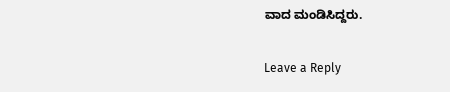ವಾದ ಮಂಡಿಸಿದ್ದರು.

Leave a Reply